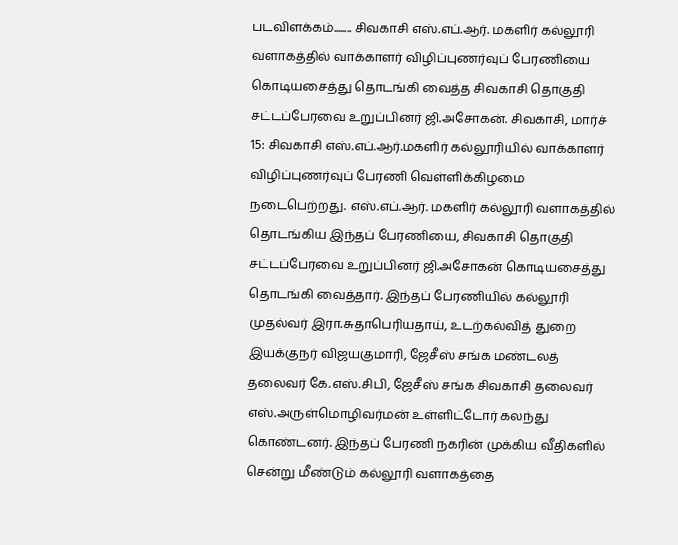படவிளக்கம்........ சிவகாசி எஸ்.எப்.ஆர். மகளிர் கல்லூரி வளாகத்தில் வாக்காளர் விழிப்புணர்வுப் பேரணியை கொடியசைத்து தொடங்கி வைத்த சிவகாசி தொகுதி சட்டப்பேரவை உறுப்பினர் ஜி.அசோகன். சிவகாசி, மார்ச் 15: சிவகாசி எஸ்.எப்.ஆர்.மகளிர் கல்லூரியில் வாக்காளர் விழிப்புணர்வுப் பேரணி வெள்ளிக்கிழமை நடைபெற்றது. எஸ்.எப்.ஆர். மகளிர் கல்லூரி வளாகத்தில் தொடங்கிய இந்தப் பேரணியை, சிவகாசி தொகுதி சட்டப்பேரவை உறுப்பினர் ஜி.அசோகன் கொடியசைத்து தொடங்கி வைத்தார். இந்தப் பேரணியில் கல்லூரி முதல்வர் இரா.சுதாபெரியதாய், உடற்கல்வித் துறை இயக்குநர் விஜயகுமாரி, ஜேசீஸ் சங்க மண்டலத் தலைவர் கே.எஸ்.சிபி, ஜேசீஸ் சங்க சிவகாசி தலைவர் எஸ்.அருள்மொழிவர்மன் உள்ளிட்டோர் கலந்து கொண்டனர். இந்தப் பேரணி நகரின் முக்கிய வீதிகளில் சென்று மீண்டும் கல்லூரி வளாகத்தை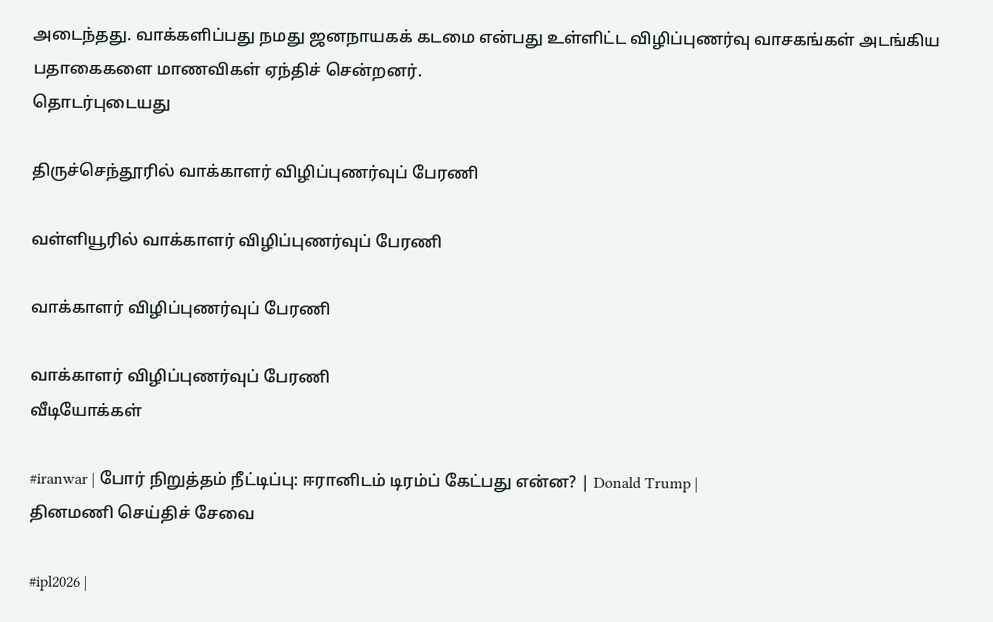அடைந்தது. வாக்களிப்பது நமது ஜனநாயகக் கடமை என்பது உள்ளிட்ட விழிப்புணர்வு வாசகங்கள் அடங்கிய பதாகைகளை மாணவிகள் ஏந்திச் சென்றனர்.
தொடர்புடையது

திருச்செந்தூரில் வாக்காளர் விழிப்புணர்வுப் பேரணி

வள்ளியூரில் வாக்காளர் விழிப்புணர்வுப் பேரணி

வாக்காளர் விழிப்புணர்வுப் பேரணி

வாக்காளர் விழிப்புணர்வுப் பேரணி
வீடியோக்கள்

#iranwar | போர் நிறுத்தம் நீட்டிப்பு: ஈரானிடம் டிரம்ப் கேட்பது என்ன? | Donald Trump |
தினமணி செய்திச் சேவை

#ipl2026 |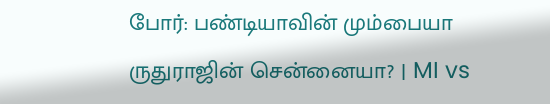போர்: பண்டியாவின் மும்பையா ருதுராஜின் சென்னையா? | MI vs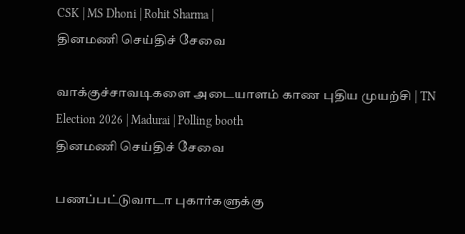CSK | MS Dhoni | Rohit Sharma |
தினமணி செய்திச் சேவை

வாக்குச்சாவடிகளை அடையாளம் காண புதிய முயற்சி | TN Election 2026 | Madurai | Polling booth
தினமணி செய்திச் சேவை

பணப்பட்டுவாடா புகார்களுக்கு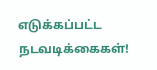எடுக்கப்பட்ட நடவடிக்கைகள்!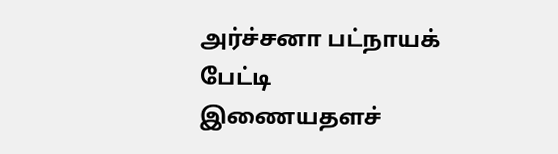அர்ச்சனா பட்நாயக் பேட்டி
இணையதளச்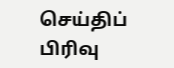செய்திப் பிரிவு